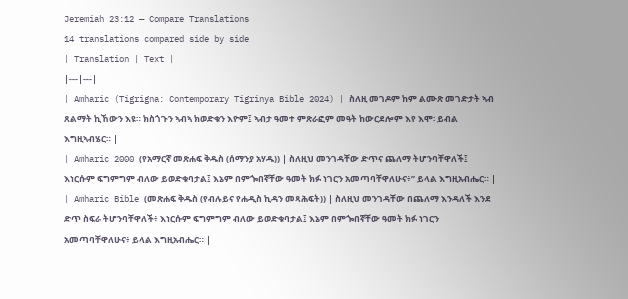Jeremiah 23:12 — Compare Translations
14 translations compared side by side
| Translation | Text |
|---|---|
| Amharic (Tigrigna: Contemporary Tigrinya Bible 2024) | ስለዚ መገዶም ከም ልሙጽ መገድታት ኣብ ጸልማት ኪኸውን እዩ። ክስጎጉን ኣብኣ ክወድቁን እዮም፤ ኣብታ ዓመተ ምጽራፎም መዓት ከውርደሎም እየ እሞ፡ ይብል እግዚኣብሄር። |
| Amharic 2000 (የአማርኛ መጽሐፍ ቅዱስ (ሰማንያ አሃዱ)) | ስለዚህ መንገዳቸው ድጥና ጨለማ ትሆንባቸዋለች፤ እነርሱም ፍግምግም ብለው ይወድቁባታል፤ እኔም በምጐበኛቸው ዓመት ክፉ ነገርን አመጣባቸዋለሁና፥” ይላል እግዚአብሔር። |
| Amharic Bible (መጽሐፍ ቅዱስ (የብሉይና የሐዲስ ኪዳን መጻሕፍት)) | ስለዚህ መንገዳቸው በጨለማ እንዳለች እንደ ድጥ ስፍራ ትሆንባቸዋለች፥ እነርሱም ፍግምግም ብለው ይወድቁባታል፤ እኔም በምጐበኛቸው ዓመት ክፉ ነገርን አመጣባቸዋለሁና፥ ይላል እግዚአብሔር። |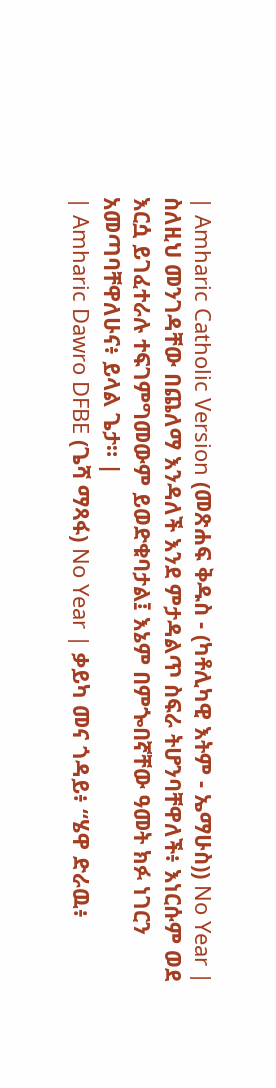| Amharic Catholic Version (መጽሐፍ ቅዱስ - (ካቶሊካዊ እትም - ኤማሁስ)) No Year | ስለዚህ መንገዳቸው በጨለማ እንዳለች እንደ ምታዳልጥ ስፍራ ትሆንባቸዋለች፥ እነርሱም ወደ እርሷ ይገፈተራሉ ተፍገምግመውም ይወድቁባታል፤ እኔም በምጐበኛቸው ዓመት ክፉ ነገርን አመጣባቸዋለሁና፥ ይላል ጌታ። |
| Amharic Dawro DFBE (ጌሻ ማጻፋ) No Year | ቃይካ መና ጎዳይ፥ “ሄዋ ድራዉ፥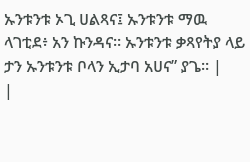ኡንቱንቱ ኦጊ ሀልጻና፤ ኡንቱንቱ ማዉ ላገቲደ፥ አን ኩንዳና። ኡንቱንቱ ቃጻየትያ ላይ ታን ኡንቱንቱ ቦላን ኢታባ አሀና” ያጌ። |
|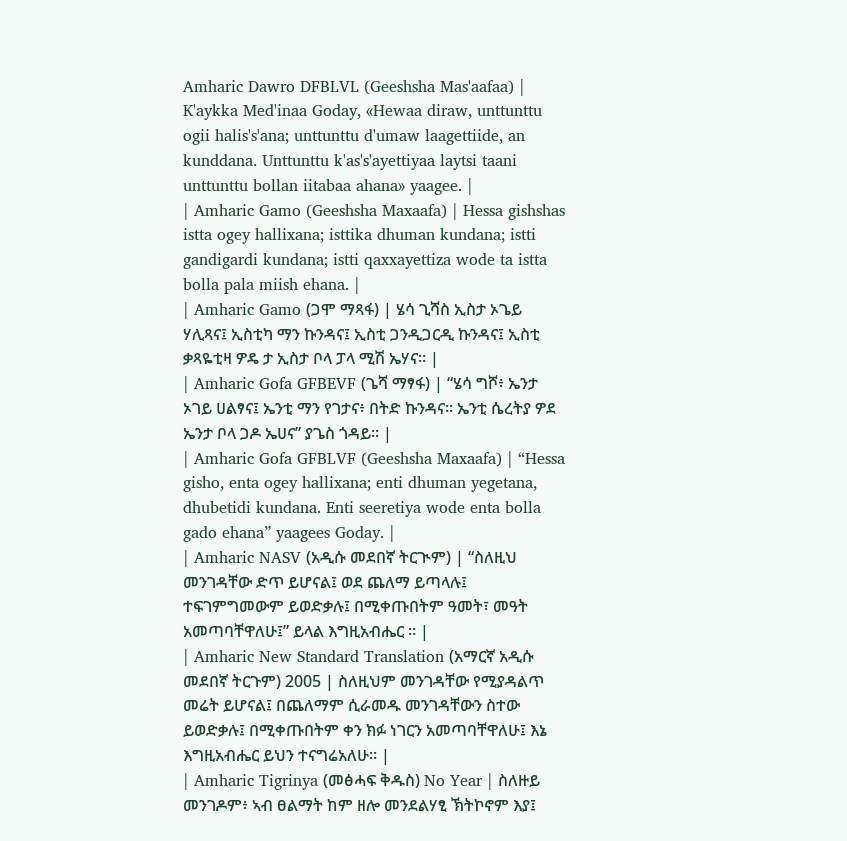Amharic Dawro DFBLVL (Geeshsha Mas'aafaa) | K'aykka Med'inaa Goday, «Hewaa diraw, unttunttu ogii halis's'ana; unttunttu d'umaw laagettiide, an kunddana. Unttunttu k'as's'ayettiyaa laytsi taani unttunttu bollan iitabaa ahana» yaagee. |
| Amharic Gamo (Geeshsha Maxaafa) | Hessa gishshas istta ogey hallixana; isttika dhuman kundana; istti gandigardi kundana; istti qaxxayettiza wode ta istta bolla pala miish ehana. |
| Amharic Gamo (ጋሞ ማጻፋ) | ሄሳ ጊሻስ ኢስታ ኦጌይ ሃሊጻና፤ ኢስቲካ ማን ኩንዳና፤ ኢስቲ ጋንዲጋርዲ ኩንዳና፤ ኢስቲ ቃጻዬቲዛ ዎዴ ታ ኢስታ ቦላ ፓላ ሚሽ ኤሃና። |
| Amharic Gofa GFBEVF (ጌሻ ማፃፋ) | “ሄሳ ግሾ፥ ኤንታ ኦገይ ሀልፃና፤ ኤንቲ ማን የገታና፥ በትድ ኩንዳና። ኤንቲ ሴረትያ ዎደ ኤንታ ቦላ ጋዶ ኤሀና” ያጌስ ጎዳይ። |
| Amharic Gofa GFBLVF (Geeshsha Maxaafa) | “Hessa gisho, enta ogey hallixana; enti dhuman yegetana, dhubetidi kundana. Enti seeretiya wode enta bolla gado ehana” yaagees Goday. |
| Amharic NASV (አዲሱ መደበኛ ትርጒም) | “ስለዚህ መንገዳቸው ድጥ ይሆናል፤ ወደ ጨለማ ይጣላሉ፤ ተፍገምግመውም ይወድቃሉ፤ በሚቀጡበትም ዓመት፣ መዓት አመጣባቸዋለሁ፤” ይላል እግዚአብሔር ። |
| Amharic New Standard Translation (አማርኛ አዲሱ መደበኛ ትርጉም) 2005 | ስለዚህም መንገዳቸው የሚያዳልጥ መሬት ይሆናል፤ በጨለማም ሲራመዱ መንገዳቸውን ስተው ይወድቃሉ፤ በሚቀጡበትም ቀን ክፉ ነገርን አመጣባቸዋለሁ፤ እኔ እግዚአብሔር ይህን ተናግሬአለሁ። |
| Amharic Tigrinya (መፅሓፍ ቅዱስ) No Year | ስለዙይ መንገዶም፥ ኣብ ፀልማት ከም ዘሎ መንደልሃፂ ኽትኮኖም እያ፤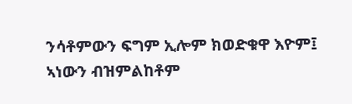ንሳቶምውን ፍግም ኢሎም ክወድቁዋ እዮም፤ ኣነውን ብዝምልከቶም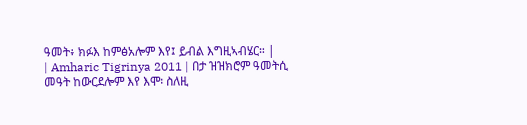ዓመት፥ ክፉእ ከምፅአሎም እየ፤ ይብል እግዚኣብሄር። |
| Amharic Tigrinya 2011 | በታ ዝዝክሮም ዓመትሲ መዓት ከውርደሎም እየ እሞ፡ ስለዚ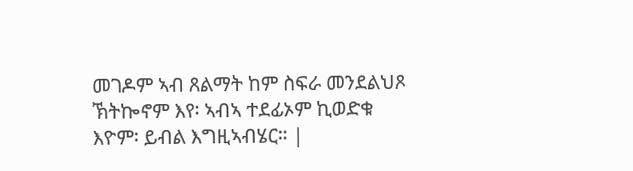መገዶም ኣብ ጸልማት ከም ስፍራ መንደልህጾ ኽትኰኖም እየ፡ ኣብኣ ተደፊኦም ኪወድቁ እዮም፡ ይብል እግዚኣብሄር። |